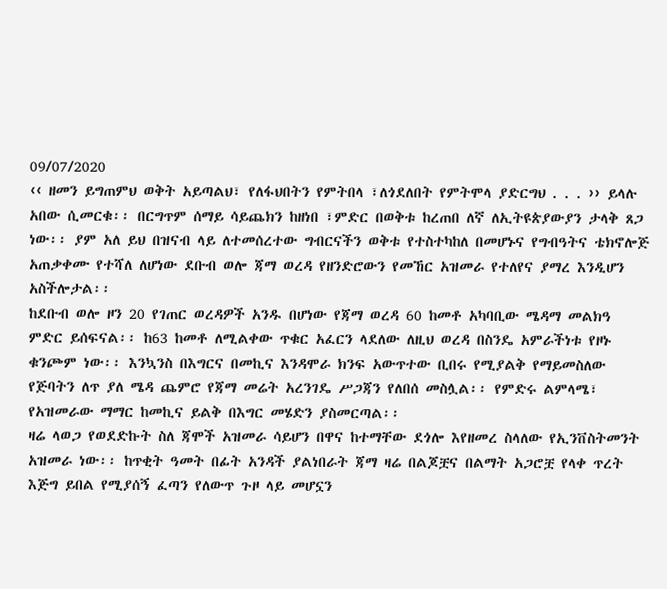09/07/2020
‹‹ ዘመን ይግጠምህ ወቅት አይጣልህ፣ የለፋህበትን የምትበላ ፣ለጎደለበት የምትሞላ ያድርግህ . . . ›› ይላሉ አበው ሲመርቁ፡፡ በርግጥም ሰማይ ሳይጨክን ከዘነበ ፣ምድር በወቅቱ ከረጠበ ለኛ ለኢትዩጵያውያን ታላቅ ጸጋ ነው፡፡ ያም አለ ይህ በዝናብ ላይ ለተመሰረተው ግብርናችን ወቅቱ የተስተካከለ በመሆኑና የግብዓትና ቴክኖሎጅ አጠቃቀሙ የተሻለ ለሆነው ደቡብ ወሎ ጃማ ወረዳ የዘንድሮውን የመኸር አዝመራ የተለየና ያማረ እንዲሆን አስችሎታል፡፡
ከደቡብ ወሎ ዞን 20 የገጠር ወረዳዎች አንዱ በሆነው የጃማ ወረዳ 60 ከመቶ አካባቢው ሜዳማ መልክዓ ምድር ይሰፍናል፡፡ ከ63 ከመቶ ለሚልቀው ጥቁር አፈርን ላደለው ለዚህ ወረዳ በስንዴ አምራችነቱ የዞኑ ቁንጮም ነው፡፡ እንኳንስ በእግርና በመኪና እንዳሞራ ክንፍ አውጥተው ቢበሩ የሚያልቅ የማይመስለው የጅባትን ለጥ ያለ ሜዳ ጨምሮ የጃማ መሬት አረንገዴ ሥጋጃን የለበሰ መስሏል፡፡ የምድሩ ልምላሜ፣ የአዝመራው ማማር ከመኪና ይልቅ በእግር መሄድን ያስመርጣል፡፡
ዛሬ ላወጋ የወደድኩት ስለ ጃሞች አዝመራ ሳይሆን በዋና ከተማቸው ደጎሎ እየዘመረ ስላለው የኢንቨስትመንት አዝመራ ነው፡፡ ከጥቂት ዓመት በፊት አንዳች ያልነበራት ጃማ ዛሬ በልጆቿና በልማት አጋሮቿ የላቀ ጥረት እጅግ ይበል የሚያሰኝ ፈጣን የለውጥ ጉዞ ላይ መሆኗን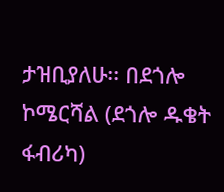ታዝቢያለሁ፡፡ በደጎሎ ኮሜርሻል (ደጎሎ ዱቄት ፋብሪካ)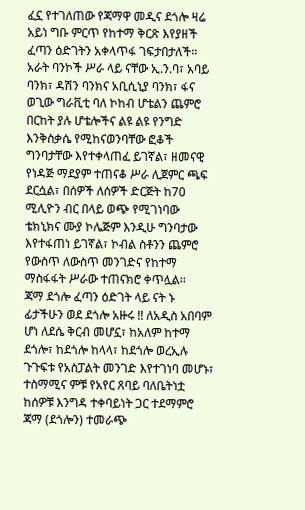ፈኗ የተገለጠው የጃማዋ መዲና ደጎሎ ዛሬ አይነ ግቡ ምርጥ የከተማ ቅርጽ እየያዘች ፈጣን ዕድገትን አቀላጥፋ ገፍታበታለች፡፡
አራት ባንኮች ሥራ ላይ ናቸው ኢ.ን.ባ፣ አባይ ባንክ፣ ዳሽን ባንክና አቢሲኒያ ባንክ፣ ፋና ወጊው ግራቪቲ ባለ ኮከብ ሆቴልን ጨምሮ በርከት ያሉ ሆቴሎችና ልዩ ልዩ የንግድ እንቅስቃሴ የሚከናወንባቸው ፎቆች ግንባታቸው እየተቀላጠፈ ይገኛል፣ ዘመናዊ የነዳጅ ማደያም ተጠናቆ ሥራ ሊጀምር ጫፍ ደርሷል፣ በሰዎች ለሰዎች ድርጅት ከ70 ሚሊዮን ብር በላይ ወጭ የሚገነባው ቴክኒክና ሙያ ኮሌጅም እንዲሁ ግንባታው እየተፋጠነ ይገኛል፣ ኮብል ስቶንን ጨምሮ የውስጥ ለውስጥ መንገድና የከተማ ማስፋፋት ሥራው ተጠናክሮ ቀጥሏል፡፡
ጃማ ደጎሎ ፈጣን ዕድገት ላይ ናት ኑ ፊታችሁን ወደ ደጎሎ አዙሩ !! ለአዲስ አበባም ሆነ ለደሴ ቅርብ መሆኗ፣ ከአለም ከተማ ደጎሎ፣ ከደጎሎ ከላላ፣ ከደጎሎ ወረኢሉ ጉጉፍቱ የአስፓልት መንገድ እየተገነባ መሆኑ፣ ተስማሚና ምቹ የአየር ጸባይ ባለቤትነቷ ከሰዎቹ እንግዳ ተቀባይነት ጋር ተደማምሮ ጃማ (ደጎሎን) ተመራጭ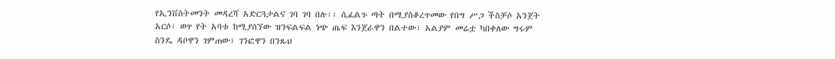የኢንቨስትመንት መዳረሻ አድርጓታልና ገባ ገባ በሉ፡፡ ሲፈልጉ ጣት በሚያስቆረጥመው የበግ ሥጋ ችስቻሶ አንጀት አርሶ፣ ወጥ የት አባቱ ከሚያሰኘው ዝንፍልፍል ነጭ ጤፍ እንጀራዋን በልተው፣ አልያም መሬቷ ካበቀለው ግሩም ስንዴ ዳቦዋን ገምጠው፣ ገንፎዋን በንጹህ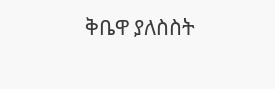ቅቤዋ ያለስስት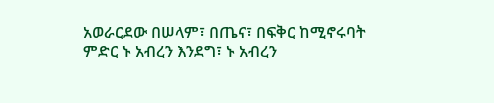አወራርደው በሠላም፣ በጤና፣ በፍቅር ከሚኖሩባት ምድር ኑ አብረን እንደግ፣ ኑ አብረን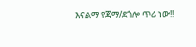እናልማ የጃማ/ደጎሎ ጥሪ ነው!!